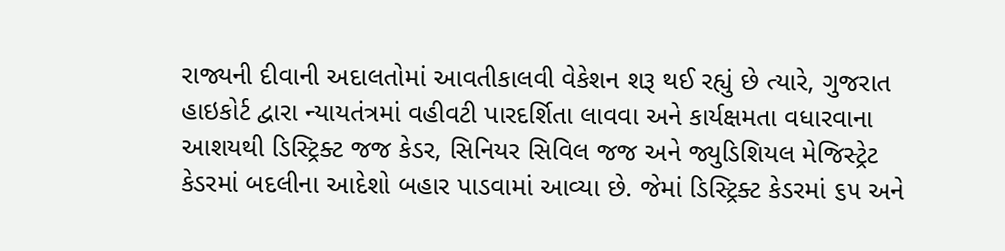રાજ્યની દીવાની અદાલતોમાં આવતીકાલવી વેકેશન શરૂ થઈ રહ્યું છે ત્યારે, ગુજરાત હાઇકોર્ટ દ્વારા ન્યાયતંત્રમાં વહીવટી પારદર્શિતા લાવવા અને કાર્યક્ષમતા વધારવાના આશયથી ડિસ્ટ્રિક્ટ જજ કેડર, સિનિયર સિવિલ જજ અને જ્યુડિશિયલ મેજિસ્ટ્રેટ કેડરમાં બદલીના આદેશો બહાર પાડવામાં આવ્યા છે. જેમાં ડિસ્ટ્રિક્ટ કેડરમાં ૬૫ અને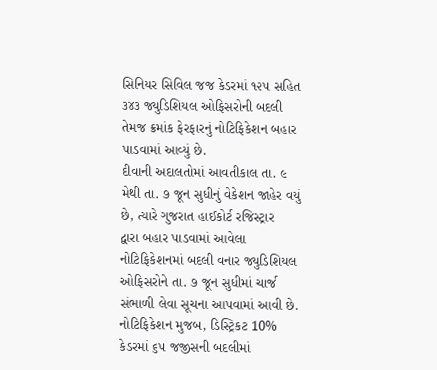સિનિયર સિવિલ જજ કેડરમાં ૧૨૫ સહિત ૩૪૩ જ્યુડિશિયલ ઓફિસરોની બદલી તેમજ ક્રમાંક ફેરફારનું નોટિફિકેશન બહાર પાડવામાં આવ્યું છે.
દીવાની અદાલતોમાં આવતીકાલ તા. ૯ મેથી તા. ૭ જૂન સુધીનું વેકેશન જાહેર વયું છે, ત્યારે ગુજરાત હાઈકોર્ટ રજિસ્ટ્રાર
દ્વારા બહાર પાડવામાં આવેલા નોટિફિકેશનમાં બદલી વનાર જ્યુડિશિયલ ઓફિસરોને તા. ૭ જૂન સુધીમાં ચાર્જ સંભાળી લેવા સૂચના આપવામાં આવી છે. નોટિફિકેશન મુજબ, ડિસ્ટ્રિકટ 10% કેડરમાં ૬૫ જજીસની બદલીમાં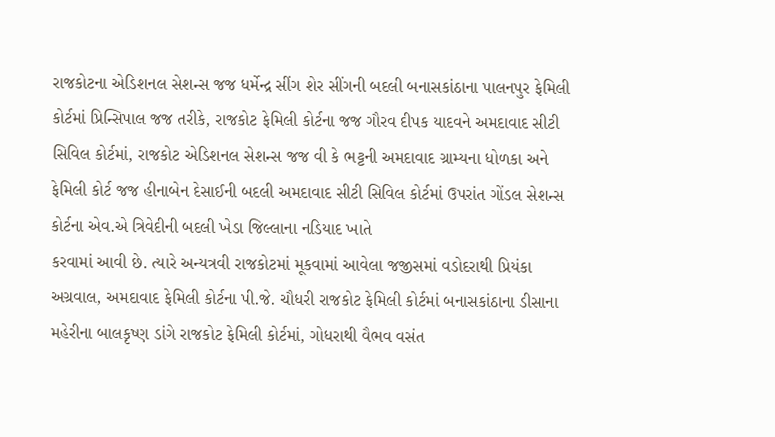રાજકોટના એડિશનલ સેશન્સ જજ ધર્મેન્દ્ર સીંગ શેર સીંગની બદલી બનાસકાંઠાના પાલનપુર ફેમિલી કોર્ટમાં પ્રિન્સિપાલ જજ તરીકે, રાજકોટ ફેમિલી કોર્ટના જજ ગૌરવ દીપક યાદવને અમદાવાદ સીટી સિવિલ કોર્ટમાં, રાજકોટ એડિશનલ સેશન્સ જજ વી કે ભટ્ટની અમદાવાદ ગ્રામ્યના ધોળકા અને ફેમિલી કોર્ટ જજ હીનાબેન દેસાઈની બદલી અમદાવાદ સીટી સિવિલ કોર્ટમાં ઉપરાંત ગોંડલ સેશન્સ કોર્ટના એવ.એ ત્રિવેદીની બદલી ખેડા જિલ્લાના નડિયાદ ખાતે
કરવામાં આવી છે. ત્યારે અન્યત્રવી રાજકોટમાં મૂકવામાં આવેલા જજીસમાં વડોદરાથી પ્રિયંકા અગ્રવાલ, અમદાવાદ ફેમિલી કોર્ટના પી.જે. ચૌધરી રાજકોટ ફેમિલી કોર્ટમાં બનાસકાંઠાના ડીસાના મહેરીના બાલકૃષ્ણ ડાંગે રાજકોટ ફેમિલી કોર્ટમાં, ગોધરાથી વૈભવ વસંત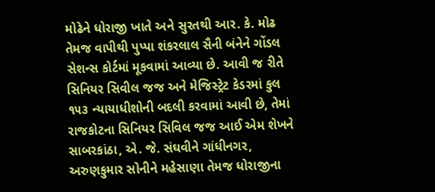મોઢેને ધોરાજી ખાતે અને સુરતથી આર. કે. મોઢ તેમજ વાપીથી પુપ્પા શંકરલાલ સૈની બંનેને ગોંડલ સેશન્સ કોર્ટમાં મૂકવામાં આવ્યા છે. આવી જ રીતે સિનિયર સિવીલ જજ અને મેજિસ્ટ્રેટ કેડરમાં કુલ ૧૫૩ ન્યાયાધીશોની બદલી કરવામાં આવી છે, તેમાં રાજકોટના સિનિયર સિવિલ જજ આઈ એમ શેખને સાબરકાંઠા, એ. જે. સંઘવીને ગાંધીનગર, અરુણકુમાર સોનીને મહેસાણા તેમજ ધોરાજીના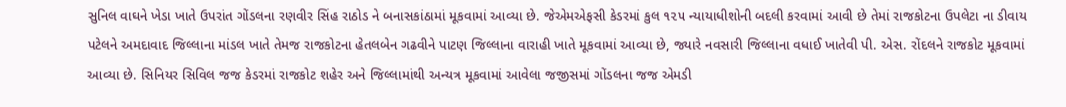સુનિલ વાઘને ખેડા ખાતે ઉપરાંત ગોંડલના રણવીર સિંહ રાઠોડ ને બનાસકાંઠામાં મૂકવામાં આવ્યા છે. જેએમએફસી કેડરમાં કુલ ૧૨૫ ન્યાયાધીશોની બદલી કરવામાં આવી છે તેમાં રાજકોટના ઉપલેટા ના ડીવાય પટેલને અમદાવાદ જિલ્લાના માંડલ ખાતે તેમજ રાજકોટના હેતલબેન ગઢવીને પાટણ જિલ્લાના વારાહી ખાતે મૂકવામાં આવ્યા છે, જ્યારે નવસારી જિલ્લાના વધાઈ ખાતેવી પી. એસ. રોંદલને રાજકોટ મૂકવામાં આવ્યા છે. સિનિયર સિવિલ જજ કેડરમાં રાજકોટ શહેર અને જિલ્લામાંથી અન્યત્ર મૂકવામાં આવેલા જજીસમાં ગોંડલના જજ એમડી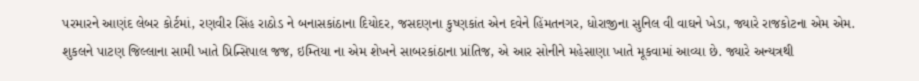પરમારને આણંદ લેબર કોર્ટમાં, રણવીર સિંહ રાઠોડ ને બનાસકાંઠાના દિયોદર, જસદણના કુષ્ણકાંત એન દવેને હિંમતનગર, ધોરાજીના સુનિલ વી વાઘને ખેડા, જ્યારે રાજકોટના એમ એમ. શુકલને પાટણ જિલ્લાના સામી ખાતે પ્રિન્સિપાલ જજ, ઇમ્તિયા ના એમ શેખને સાબરકાંઠાના પ્રાંતિજ, એ આર સોનીને મહેસાણા ખાતે મૂકવામાં આવ્યા છે. જ્યારે અન્યત્રથી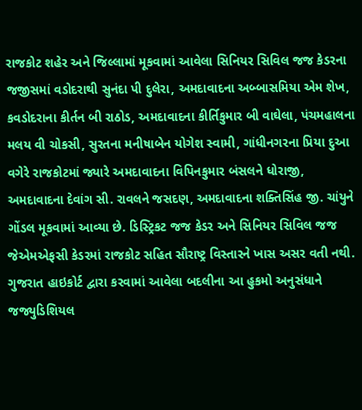રાજકોટ શહેર અને જિલ્લામાં મૂકવામાં આવેલા સિનિયર સિવિલ જજ કેડરના જજીસમાં વડોદરાથી સુનંદા પી દુલેરા, અમદાવાદના અબ્બાસમિયા એમ શેખ,
કવડોદરાના કીર્તન બી રાઠોડ, અમદાવાદના કીર્તિકુમાર બી વાઘેલા, પંચમહાલના મલય વી ચોકસી, સુરતના મનીષાબેન યોગેશ સ્વામી, ગાંધીનગરના પ્રિયા દુઆ વગેરે રાજકોટમાં જ્યારે અમદાવાદના વિપિનકુમાર બંસલને ધોરાજી, અમદાવાદના દેવાંગ સી. રાવલને જસદણ, અમદાવાદના શક્તિસિંહ જી. ચાંયુને ગોંડલ મૂકવામાં આવ્યા છે. ડિસ્ટ્રિકટ જજ કેડર અને સિનિયર સિવિલ જજ જેએમએફસી કેડરમાં રાજકોટ સહિત સૌરાષ્ટ્ર વિસ્તારને ખાસ અસર વતી નથી. ગુજરાત હાઇકોર્ટ દ્વારા કરવામાં આવેલા બદલીના આ હુકમો અનુસંધાને જજ્યુડિશિયલ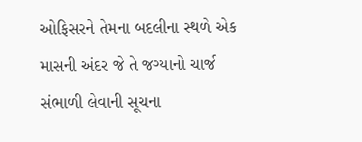ઓફિસરને તેમના બદલીના સ્થળે એક માસની અંદર જે તે જગ્યાનો ચાર્જ સંભાળી લેવાની સૂચના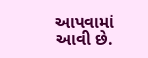આપવામાં આવી છે.